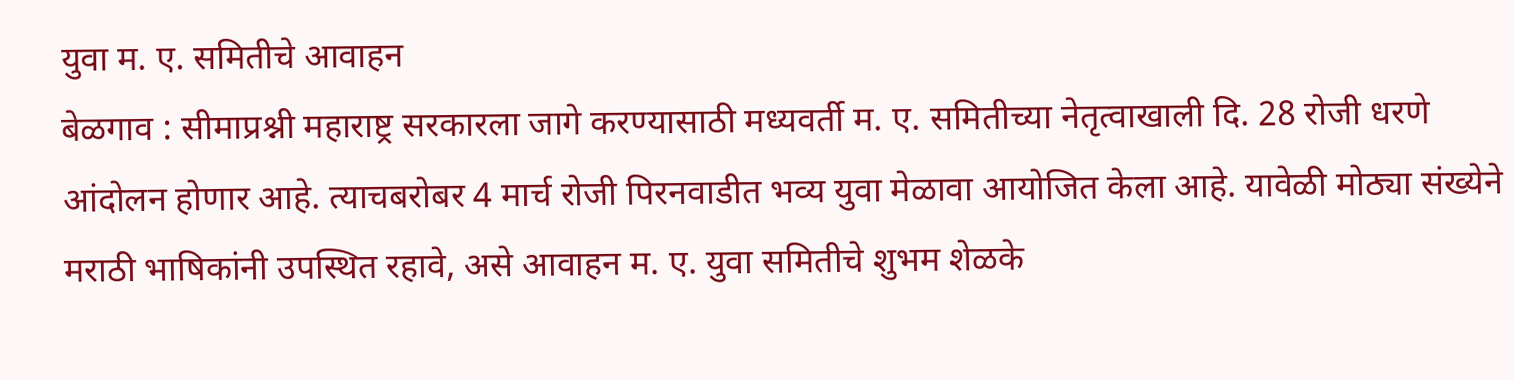युवा म. ए. समितीचे आवाहन
बेळगाव : सीमाप्रश्नी महाराष्ट्र सरकारला जागे करण्यासाठी मध्यवर्ती म. ए. समितीच्या नेतृत्वाखाली दि. 28 रोजी धरणे आंदोलन होणार आहे. त्याचबरोबर 4 मार्च रोजी पिरनवाडीत भव्य युवा मेळावा आयोजित केला आहे. यावेळी मोठ्या संख्येने मराठी भाषिकांनी उपस्थित रहावे, असे आवाहन म. ए. युवा समितीचे शुभम शेळके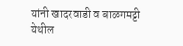यांनी खादरवाडी व बाळगमट्टी येथील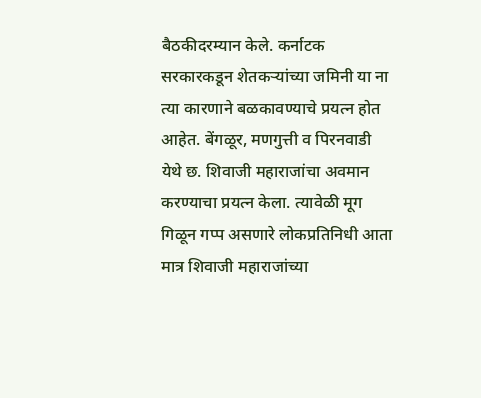बैठकीदरम्यान केले. कर्नाटक सरकारकडून शेतकऱ्यांच्या जमिनी या ना त्या कारणाने बळकावण्याचे प्रयत्न होत आहेत. बेंगळूर, मणगुत्ती व पिरनवाडी येथे छ. शिवाजी महाराजांचा अवमान करण्याचा प्रयत्न केला. त्यावेळी मूग गिळून गप्प असणारे लोकप्रतिनिधी आता मात्र शिवाजी महाराजांच्या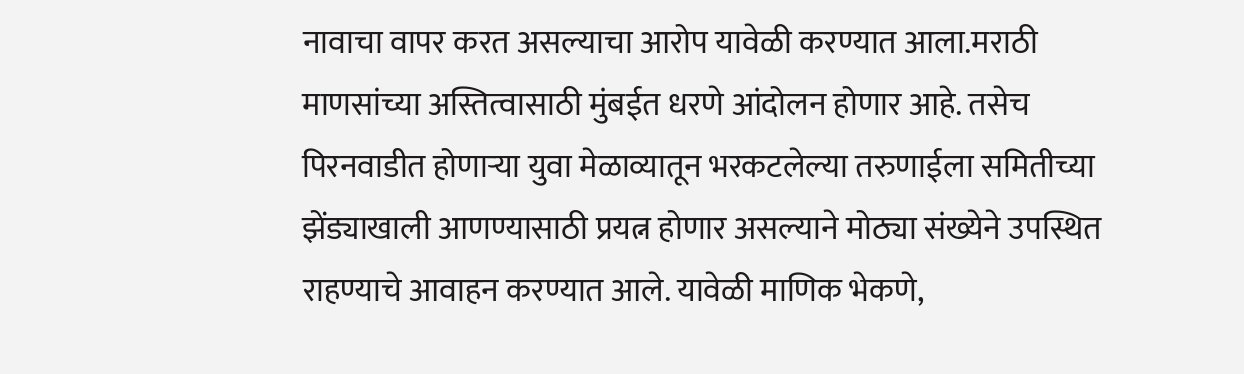नावाचा वापर करत असल्याचा आरोप यावेळी करण्यात आला.मराठी माणसांच्या अस्तित्वासाठी मुंबईत धरणे आंदोलन होणार आहे. तसेच पिरनवाडीत होणाऱ्या युवा मेळाव्यातून भरकटलेल्या तरुणाईला समितीच्या झेंड्याखाली आणण्यासाठी प्रयत्न होणार असल्याने मोठ्या संख्येने उपस्थित राहण्याचे आवाहन करण्यात आले. यावेळी माणिक भेकणे,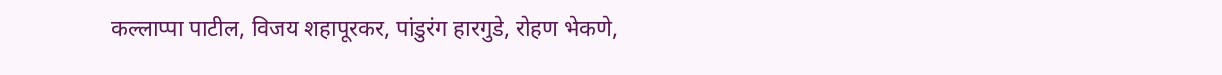कल्लाप्पा पाटील, विजय शहापूरकर, पांडुरंग हारगुडे, रोहण भेकणे,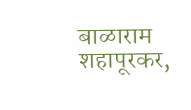बाळाराम शहापूरकर,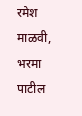रमेश माळवी, भरमा पाटील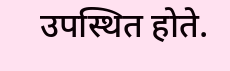उपस्थित होते.